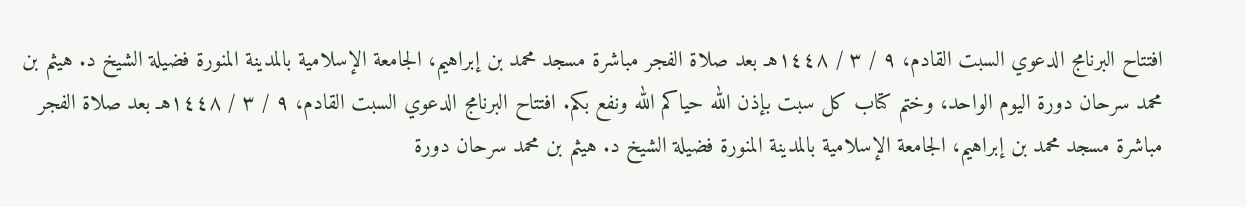افتتاح البرنامج الدعوي السبت القادم، ٩ / ٣ / ١٤٤٨هـ بعد صلاة الفجر مباشرة مسجد محمد بن إبراهيم، الجامعة الإسلامية بالمدينة المنورة فضيلة الشيخ د. هيثم بن محمد سرحان دورة اليوم الواحد، وختم كتاب كل سبت بإذن الله حياكم الله ونفع بكم. افتتاح البرنامج الدعوي السبت القادم، ٩ / ٣ / ١٤٤٨هـ بعد صلاة الفجر مباشرة مسجد محمد بن إبراهيم، الجامعة الإسلامية بالمدينة المنورة فضيلة الشيخ د. هيثم بن محمد سرحان دورة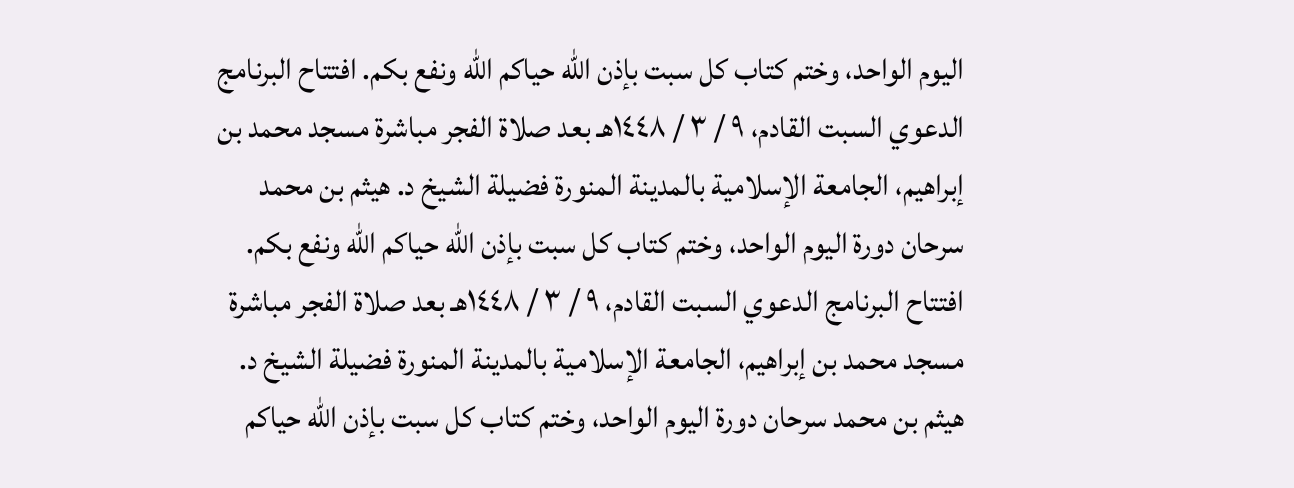اليوم الواحد، وختم كتاب كل سبت بإذن الله حياكم الله ونفع بكم. افتتاح البرنامج الدعوي السبت القادم، ٩ / ٣ / ١٤٤٨هـ بعد صلاة الفجر مباشرة مسجد محمد بن إبراهيم، الجامعة الإسلامية بالمدينة المنورة فضيلة الشيخ د. هيثم بن محمد سرحان دورة اليوم الواحد، وختم كتاب كل سبت بإذن الله حياكم الله ونفع بكم. افتتاح البرنامج الدعوي السبت القادم، ٩ / ٣ / ١٤٤٨هـ بعد صلاة الفجر مباشرة مسجد محمد بن إبراهيم، الجامعة الإسلامية بالمدينة المنورة فضيلة الشيخ د. هيثم بن محمد سرحان دورة اليوم الواحد، وختم كتاب كل سبت بإذن الله حياكم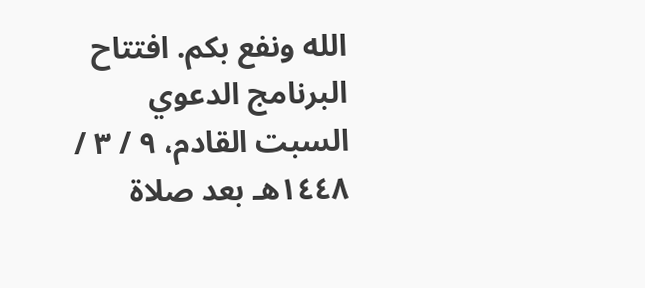الله ونفع بكم. افتتاح البرنامج الدعوي السبت القادم، ٩ / ٣ / ١٤٤٨هـ بعد صلاة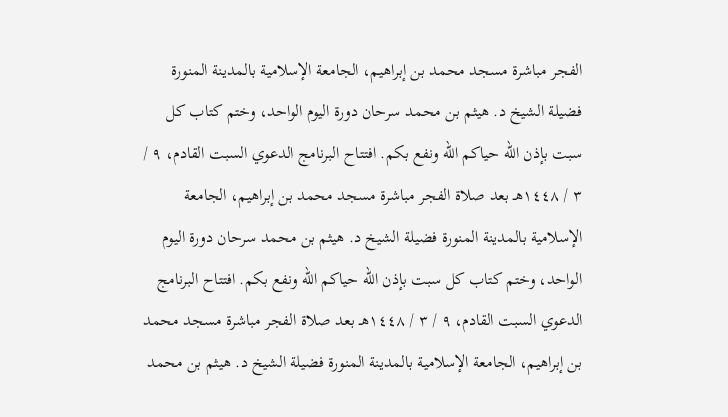الفجر مباشرة مسجد محمد بن إبراهيم، الجامعة الإسلامية بالمدينة المنورة فضيلة الشيخ د. هيثم بن محمد سرحان دورة اليوم الواحد، وختم كتاب كل سبت بإذن الله حياكم الله ونفع بكم. افتتاح البرنامج الدعوي السبت القادم، ٩ / ٣ / ١٤٤٨هـ بعد صلاة الفجر مباشرة مسجد محمد بن إبراهيم، الجامعة الإسلامية بالمدينة المنورة فضيلة الشيخ د. هيثم بن محمد سرحان دورة اليوم الواحد، وختم كتاب كل سبت بإذن الله حياكم الله ونفع بكم. افتتاح البرنامج الدعوي السبت القادم، ٩ / ٣ / ١٤٤٨هـ بعد صلاة الفجر مباشرة مسجد محمد بن إبراهيم، الجامعة الإسلامية بالمدينة المنورة فضيلة الشيخ د. هيثم بن محمد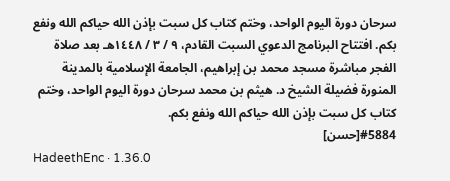سرحان دورة اليوم الواحد، وختم كتاب كل سبت بإذن الله حياكم الله ونفع بكم. افتتاح البرنامج الدعوي السبت القادم، ٩ / ٣ / ١٤٤٨هـ بعد صلاة الفجر مباشرة مسجد محمد بن إبراهيم، الجامعة الإسلامية بالمدينة المنورة فضيلة الشيخ د. هيثم بن محمد سرحان دورة اليوم الواحد، وختم كتاب كل سبت بإذن الله حياكم الله ونفع بكم.
#5884[حسن]
HadeethEnc · 1.36.0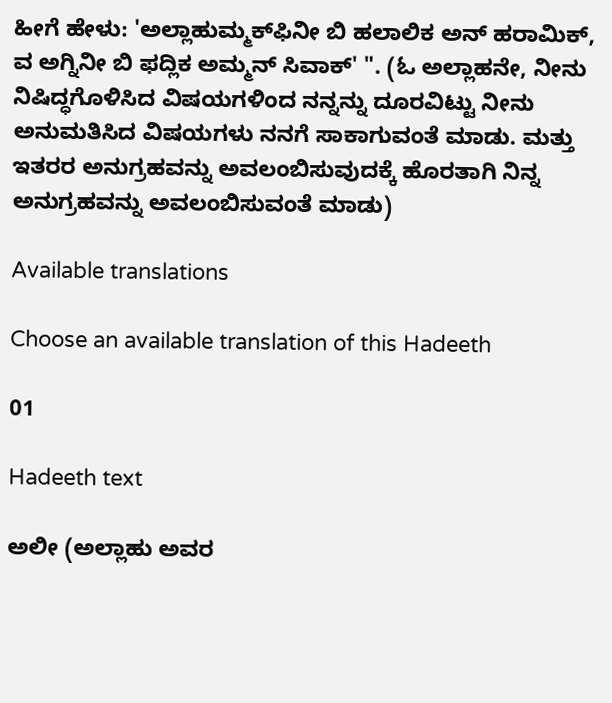ಹೀಗೆ ಹೇಳು: 'ಅಲ್ಲಾಹುಮ್ಮಕ್‌ಫಿನೀ ಬಿ ಹಲಾಲಿಕ ಅನ್ ಹರಾಮಿಕ್, ವ ಅಗ್ನಿನೀ ಬಿ ಫದ್ಲಿಕ ಅಮ್ಮನ್ ಸಿವಾಕ್' ". (ಓ ಅಲ್ಲಾಹನೇ, ನೀನು ನಿಷಿದ್ಧಗೊಳಿಸಿದ ವಿಷಯಗಳಿಂದ ನನ್ನನ್ನು ದೂರವಿಟ್ಟು ನೀನು ಅನುಮತಿಸಿದ ವಿಷಯಗಳು ನನಗೆ ಸಾಕಾಗುವಂತೆ ಮಾಡು. ಮತ್ತು ಇತರರ ಅನುಗ್ರಹವನ್ನು ಅವಲಂಬಿಸುವುದಕ್ಕೆ ಹೊರತಾಗಿ ನಿನ್ನ ಅನುಗ್ರಹವನ್ನು ಅವಲಂಬಿಸುವಂತೆ ಮಾಡು)

Available translations

Choose an available translation of this Hadeeth

01

Hadeeth text

ಅಲೀ (ಅಲ್ಲಾಹು ಅವರ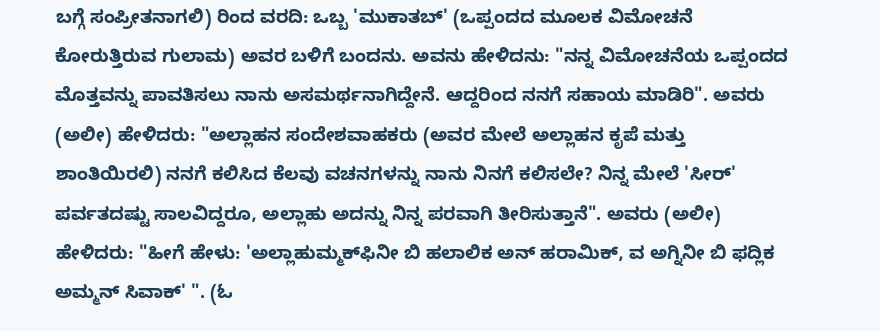ಬಗ್ಗೆ ಸಂಪ್ರೀತನಾಗಲಿ) ರಿಂದ ವರದಿ: ಒಬ್ಬ 'ಮುಕಾತಬ್' (ಒಪ್ಪಂದದ ಮೂಲಕ ವಿಮೋಚನೆ ಕೋರುತ್ತಿರುವ ಗುಲಾಮ) ಅವರ ಬಳಿಗೆ ಬಂದನು. ಅವನು ಹೇಳಿದನು: "ನನ್ನ ವಿಮೋಚನೆಯ ಒಪ್ಪಂದದ ಮೊತ್ತವನ್ನು ಪಾವತಿಸಲು ನಾನು ಅಸಮರ್ಥನಾಗಿದ್ದೇನೆ. ಆದ್ದರಿಂದ ನನಗೆ ಸಹಾಯ ಮಾಡಿರಿ". ಅವರು (ಅಲೀ) ಹೇಳಿದರು: "ಅಲ್ಲಾಹನ ಸಂದೇಶವಾಹಕರು (ಅವರ ಮೇಲೆ ಅಲ್ಲಾಹನ ಕೃಪೆ ಮತ್ತು ಶಾಂತಿಯಿರಲಿ) ನನಗೆ ಕಲಿಸಿದ ಕೆಲವು ವಚನಗಳನ್ನು ನಾನು ನಿನಗೆ ಕಲಿಸಲೇ? ನಿನ್ನ ಮೇಲೆ 'ಸೀರ್' ಪರ್ವತದಷ್ಟು ಸಾಲವಿದ್ದರೂ, ಅಲ್ಲಾಹು ಅದನ್ನು ನಿನ್ನ ಪರವಾಗಿ ತೀರಿಸುತ್ತಾನೆ". ಅವರು (ಅಲೀ) ಹೇಳಿದರು: "ಹೀಗೆ ಹೇಳು: 'ಅಲ್ಲಾಹುಮ್ಮಕ್‌ಫಿನೀ ಬಿ ಹಲಾಲಿಕ ಅನ್ ಹರಾಮಿಕ್, ವ ಅಗ್ನಿನೀ ಬಿ ಫದ್ಲಿಕ ಅಮ್ಮನ್ ಸಿವಾಕ್' ". (ಓ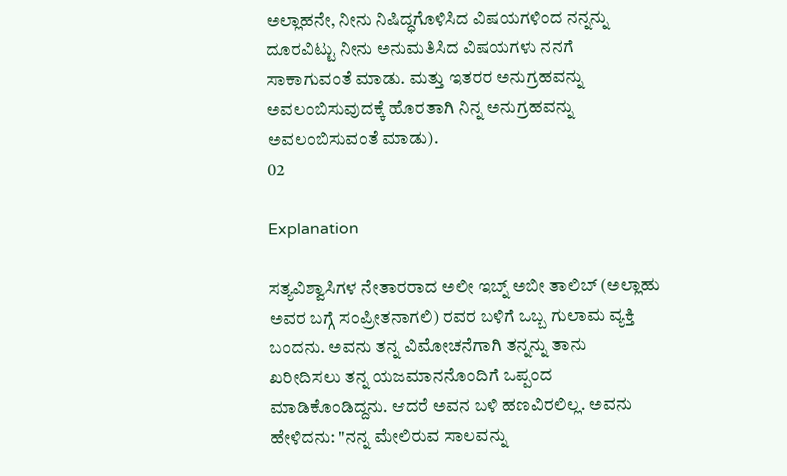ಅಲ್ಲಾಹನೇ, ನೀನು ನಿಷಿದ್ಧಗೊಳಿಸಿದ ವಿಷಯಗಳಿಂದ ನನ್ನನ್ನು ದೂರವಿಟ್ಟು ನೀನು ಅನುಮತಿಸಿದ ವಿಷಯಗಳು ನನಗೆ ಸಾಕಾಗುವಂತೆ ಮಾಡು. ಮತ್ತು ಇತರರ ಅನುಗ್ರಹವನ್ನು ಅವಲಂಬಿಸುವುದಕ್ಕೆ ಹೊರತಾಗಿ ನಿನ್ನ ಅನುಗ್ರಹವನ್ನು ಅವಲಂಬಿಸುವಂತೆ ಮಾಡು).
02

Explanation

ಸತ್ಯವಿಶ್ವಾಸಿಗಳ ನೇತಾರರಾದ ಅಲೀ ಇಬ್ನ್ ಅಬೀ ತಾಲಿಬ್ (ಅಲ್ಲಾಹು ಅವರ ಬಗ್ಗೆ ಸಂಪ್ರೀತನಾಗಲಿ) ರವರ ಬಳಿಗೆ ಒಬ್ಬ ಗುಲಾಮ ವ್ಯಕ್ತಿ ಬಂದನು. ಅವನು ತನ್ನ ವಿಮೋಚನೆಗಾಗಿ ತನ್ನನ್ನು ತಾನು ಖರೀದಿಸಲು ತನ್ನ ಯಜಮಾನನೊಂದಿಗೆ ಒಪ್ಪಂದ ಮಾಡಿಕೊಂಡಿದ್ದನು. ಆದರೆ ಅವನ ಬಳಿ ಹಣವಿರಲಿಲ್ಲ. ಅವನು ಹೇಳಿದನು: "ನನ್ನ ಮೇಲಿರುವ ಸಾಲವನ್ನು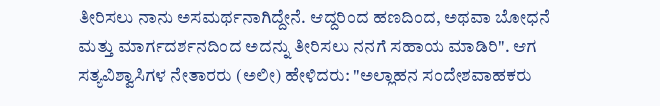ತೀರಿಸಲು ನಾನು ಅಸಮರ್ಥನಾಗಿದ್ದೇನೆ. ಆದ್ದರಿಂದ ಹಣದಿಂದ, ಅಥವಾ ಬೋಧನೆ ಮತ್ತು ಮಾರ್ಗದರ್ಶನದಿಂದ ಅದನ್ನು ತೀರಿಸಲು ನನಗೆ ಸಹಾಯ ಮಾಡಿರಿ". ಆಗ ಸತ್ಯವಿಶ್ವಾಸಿಗಳ ನೇತಾರರು (ಅಲೀ) ಹೇಳಿದರು: "ಅಲ್ಲಾಹನ ಸಂದೇಶವಾಹಕರು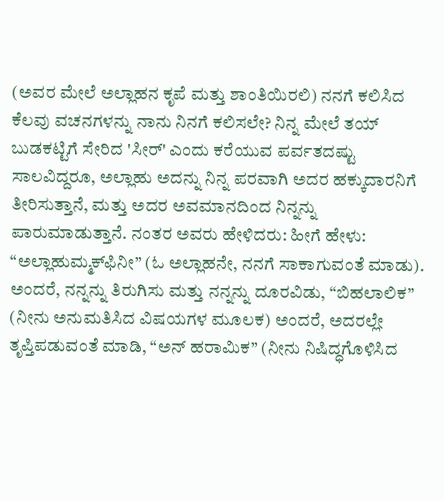(ಅವರ ಮೇಲೆ ಅಲ್ಲಾಹನ ಕೃಪೆ ಮತ್ತು ಶಾಂತಿಯಿರಲಿ) ನನಗೆ ಕಲಿಸಿದ ಕೆಲವು ವಚನಗಳನ್ನು ನಾನು ನಿನಗೆ ಕಲಿಸಲೇ? ನಿನ್ನ ಮೇಲೆ ತಯ್ ಬುಡಕಟ್ಟಿಗೆ ಸೇರಿದ 'ಸೀರ್' ಎಂದು ಕರೆಯುವ ಪರ್ವತದಷ್ಟು ಸಾಲವಿದ್ದರೂ, ಅಲ್ಲಾಹು ಅದನ್ನು ನಿನ್ನ ಪರವಾಗಿ ಅದರ ಹಕ್ಕುದಾರನಿಗೆ ತೀರಿಸುತ್ತಾನೆ, ಮತ್ತು ಅದರ ಅವಮಾನದಿಂದ ನಿನ್ನನ್ನು ಪಾರುಮಾಡುತ್ತಾನೆ. ನಂತರ ಅವರು ಹೇಳಿದರು: ಹೀಗೆ ಹೇಳು: “ಅಲ್ಲಾಹುಮ್ಮಕ್‌ಫಿನೀ” (ಓ ಅಲ್ಲಾಹನೇ, ನನಗೆ ಸಾಕಾಗುವಂತೆ ಮಾಡು). ಅಂದರೆ, ನನ್ನನ್ನು ತಿರುಗಿಸು ಮತ್ತು ನನ್ನನ್ನು ದೂರವಿಡು, “ಬಿಹಲಾಲಿಕ” (ನೀನು ಅನುಮತಿಸಿದ ವಿಷಯಗಳ ಮೂಲಕ) ಅಂದರೆ, ಅದರಲ್ಲೇ ತೃಪ್ತಿಪಡುವಂತೆ ಮಾಡಿ, “ಅನ್ ಹರಾಮಿಕ” (ನೀನು ನಿಷಿದ್ಧಗೊಳಿಸಿದ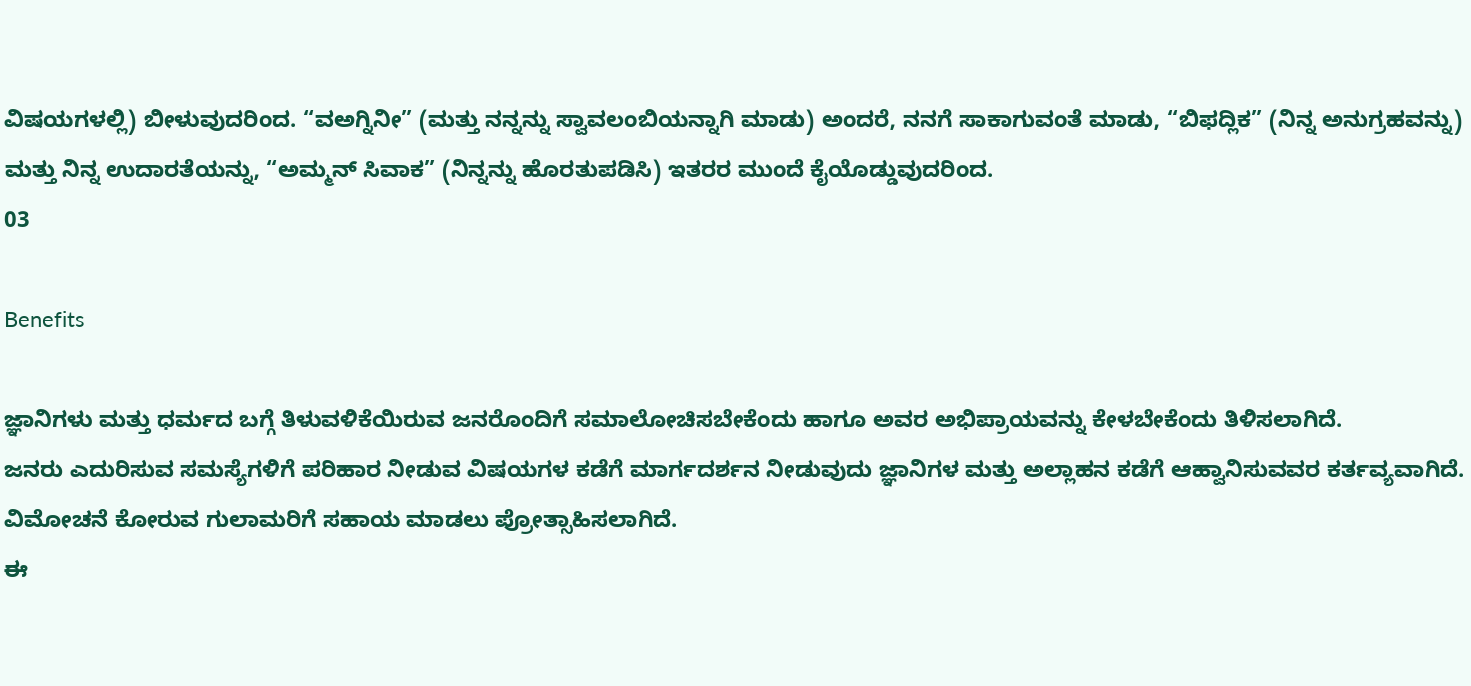ವಿಷಯಗಳಲ್ಲಿ) ಬೀಳುವುದರಿಂದ. “ವಅಗ್ನಿನೀ” (ಮತ್ತು ನನ್ನನ್ನು ಸ್ವಾವಲಂಬಿಯನ್ನಾಗಿ ಮಾಡು) ಅಂದರೆ, ನನಗೆ ಸಾಕಾಗುವಂತೆ ಮಾಡು, “ಬಿಫದ್ಲಿಕ” (ನಿನ್ನ ಅನುಗ್ರಹವನ್ನು) ಮತ್ತು ನಿನ್ನ ಉದಾರತೆಯನ್ನು, “ಅಮ್ಮನ್ ಸಿವಾಕ” (ನಿನ್ನನ್ನು ಹೊರತುಪಡಿಸಿ) ಇತರರ ಮುಂದೆ ಕೈಯೊಡ್ಡುವುದರಿಂದ.
03

Benefits

ಜ್ಞಾನಿಗಳು ಮತ್ತು ಧರ್ಮದ ಬಗ್ಗೆ ತಿಳುವಳಿಕೆಯಿರುವ ಜನರೊಂದಿಗೆ ಸಮಾಲೋಚಿಸಬೇಕೆಂದು ಹಾಗೂ ಅವರ ಅಭಿಪ್ರಾಯವನ್ನು ಕೇಳಬೇಕೆಂದು ತಿಳಿಸಲಾಗಿದೆ.
ಜನರು ಎದುರಿಸುವ ಸಮಸ್ಯೆಗಳಿಗೆ ಪರಿಹಾರ ನೀಡುವ ವಿಷಯಗಳ ಕಡೆಗೆ ಮಾರ್ಗದರ್ಶನ ನೀಡುವುದು ಜ್ಞಾನಿಗಳ ಮತ್ತು ಅಲ್ಲಾಹನ ಕಡೆಗೆ ಆಹ್ವಾನಿಸುವವರ ಕರ್ತವ್ಯವಾಗಿದೆ.
ವಿಮೋಚನೆ ಕೋರುವ ಗುಲಾಮರಿಗೆ ಸಹಾಯ ಮಾಡಲು ಪ್ರೋತ್ಸಾಹಿಸಲಾಗಿದೆ.
ಈ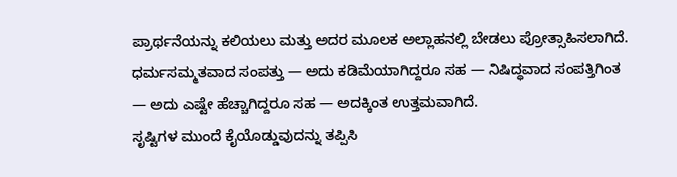ಪ್ರಾರ್ಥನೆಯನ್ನು ಕಲಿಯಲು ಮತ್ತು ಅದರ ಮೂಲಕ ಅಲ್ಲಾಹನಲ್ಲಿ ಬೇಡಲು‌ ಪ್ರೋತ್ಸಾಹಿಸಲಾಗಿದೆ.
ಧರ್ಮಸಮ್ಮತವಾದ ಸಂಪತ್ತು — ಅದು ಕಡಿಮೆಯಾಗಿದ್ದರೂ ಸಹ — ನಿಷಿದ್ಧವಾದ ಸಂಪತ್ತಿಗಿಂತ — ಅದು ಎಷ್ಟೇ ಹೆಚ್ಚಾಗಿದ್ದರೂ ಸಹ — ಅದಕ್ಕಿಂತ ಉತ್ತಮವಾಗಿದೆ.
ಸೃಷ್ಟಿಗಳ ಮುಂದೆ ಕೈಯೊಡ್ಡುವುದನ್ನು ತಪ್ಪಿಸಿ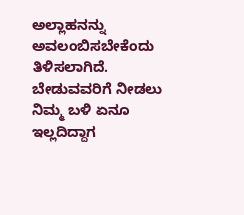ಅಲ್ಲಾಹನನ್ನು ಅವಲಂಬಿಸಬೇಕೆಂದು ತಿಳಿಸಲಾಗಿದೆ.
ಬೇಡುವವರಿಗೆ ನೀಡಲು ನಿಮ್ಮ ಬಳಿ ಏನೂ ಇಲ್ಲದಿದ್ದಾಗ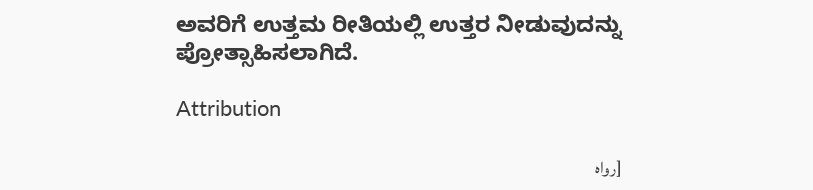ಅವರಿಗೆ ಉತ್ತಮ ರೀತಿಯಲ್ಲಿ ಉತ್ತರ ನೀಡುವುದನ್ನು ಪ್ರೋತ್ಸಾಹಿಸಲಾಗಿದೆ.

Attribution

[رواه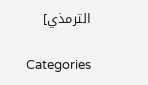الترمذي]

Categories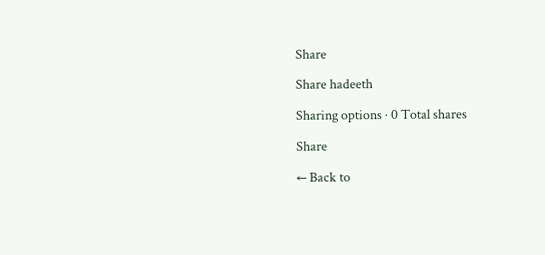Share

Share hadeeth

Sharing options · 0 Total shares

Share

← Back to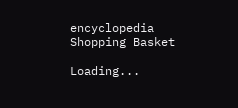encyclopedia
Shopping Basket

Loading...